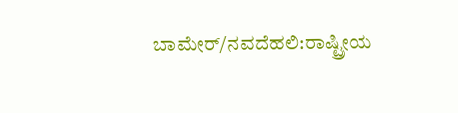ಬಾಮೇರ್/ನವದೆಹಲಿ:ರಾಷ್ಟ್ರೀಯ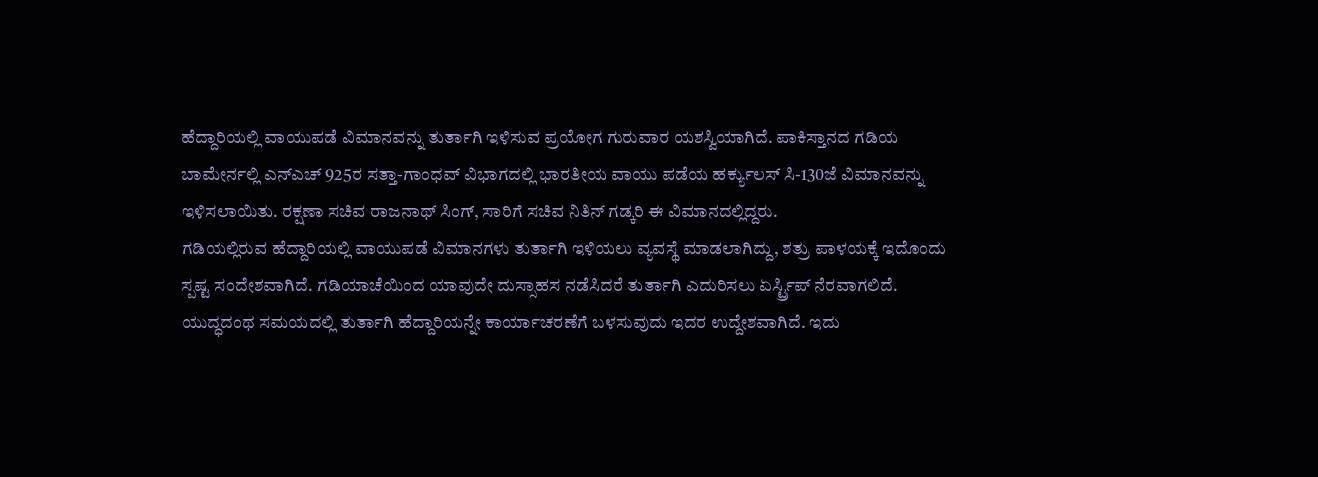ಹೆದ್ದಾರಿಯಲ್ಲಿ ವಾಯುಪಡೆ ವಿಮಾನವನ್ನು ತುರ್ತಾಗಿ ಇಳಿಸುವ ಪ್ರಯೋಗ ಗುರುವಾರ ಯಶಸ್ವಿಯಾಗಿದೆ. ಪಾಕಿಸ್ತಾನದ ಗಡಿಯ ಬಾಮೇರ್ನಲ್ಲಿ ಎನ್ಎಚ್ 925ರ ಸತ್ತಾ-ಗಾಂಧವ್ ವಿಭಾಗದಲ್ಲಿ ಭಾರತೀಯ ವಾಯು ಪಡೆಯ ಹರ್ಕ್ಯುಲಸ್ ಸಿ-130ಜೆ ವಿಮಾನವನ್ನು ಇಳಿಸಲಾಯಿತು. ರಕ್ಷಣಾ ಸಚಿವ ರಾಜನಾಥ್ ಸಿಂಗ್, ಸಾರಿಗೆ ಸಚಿವ ನಿತಿನ್ ಗಡ್ಕರಿ ಈ ವಿಮಾನದಲ್ಲಿದ್ದರು.
ಗಡಿಯಲ್ಲಿರುವ ಹೆದ್ದಾರಿಯಲ್ಲಿ ವಾಯುಪಡೆ ವಿಮಾನಗಳು ತುರ್ತಾಗಿ ಇಳಿಯಲು ವ್ಯವಸ್ಥೆ ಮಾಡಲಾಗಿದ್ದು, ಶತ್ರು ಪಾಳಯಕ್ಕೆ ಇದೊಂದು ಸ್ಪಷ್ಟ ಸಂದೇಶವಾಗಿದೆ. ಗಡಿಯಾಚೆಯಿಂದ ಯಾವುದೇ ದುಸ್ಸಾಹಸ ನಡೆಸಿದರೆ ತುರ್ತಾಗಿ ಎದುರಿಸಲು ಏರ್ಸ್ಟ್ರಿಪ್ ನೆರವಾಗಲಿದೆ. ಯುದ್ಧದಂಥ ಸಮಯದಲ್ಲಿ ತುರ್ತಾಗಿ ಹೆದ್ದಾರಿಯನ್ನೇ ಕಾರ್ಯಾಚರಣೆಗೆ ಬಳಸುವುದು ಇದರ ಉದ್ದೇಶವಾಗಿದೆ. ಇದು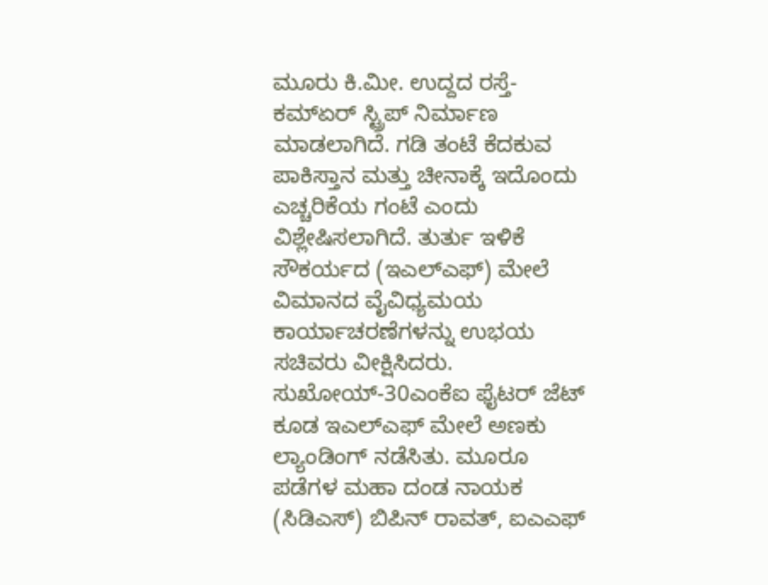ಮೂರು ಕಿ.ಮೀ. ಉದ್ದದ ರಸ್ತೆ-ಕಮ್ಏರ್ ಸ್ಟ್ರಿಪ್ ನಿರ್ಮಾಣ ಮಾಡಲಾಗಿದೆ. ಗಡಿ ತಂಟೆ ಕೆದಕುವ ಪಾಕಿಸ್ತಾನ ಮತ್ತು ಚೀನಾಕ್ಕೆ ಇದೊಂದು ಎಚ್ಚರಿಕೆಯ ಗಂಟೆ ಎಂದು ವಿಶ್ಲೇಷಿಸಲಾಗಿದೆ. ತುರ್ತು ಇಳಿಕೆ ಸೌಕರ್ಯದ (ಇಎಲ್ಎಫ್) ಮೇಲೆ ವಿಮಾನದ ವೈವಿಧ್ಯಮಯ ಕಾರ್ಯಾಚರಣೆಗಳನ್ನು ಉಭಯ ಸಚಿವರು ವೀಕ್ಷಿಸಿದರು. ಸುಖೋಯ್-30ಎಂಕೆಐ ಫೈಟರ್ ಜೆಟ್ ಕೂಡ ಇಎಲ್ಎಫ್ ಮೇಲೆ ಅಣಕು ಲ್ಯಾಂಡಿಂಗ್ ನಡೆಸಿತು. ಮೂರೂ ಪಡೆಗಳ ಮಹಾ ದಂಡ ನಾಯಕ (ಸಿಡಿಎಸ್) ಬಿಪಿನ್ ರಾವತ್, ಐಎಎಫ್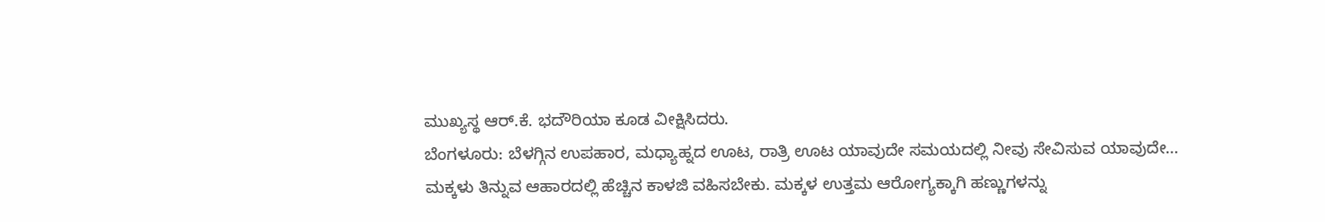ಮುಖ್ಯಸ್ಥ ಆರ್.ಕೆ. ಭದೌರಿಯಾ ಕೂಡ ವೀಕ್ಷಿಸಿದರು.
ಬೆಂಗಳೂರು: ಬೆಳಗ್ಗಿನ ಉಪಹಾರ, ಮಧ್ಯಾಹ್ನದ ಊಟ, ರಾತ್ರಿ ಊಟ ಯಾವುದೇ ಸಮಯದಲ್ಲಿ ನೀವು ಸೇವಿಸುವ ಯಾವುದೇ…
ಮಕ್ಕಳು ತಿನ್ನುವ ಆಹಾರದಲ್ಲಿ ಹೆಚ್ಚಿನ ಕಾಳಜಿ ವಹಿಸಬೇಕು. ಮಕ್ಕಳ ಉತ್ತಮ ಆರೋಗ್ಯಕ್ಕಾಗಿ ಹಣ್ಣುಗಳನ್ನು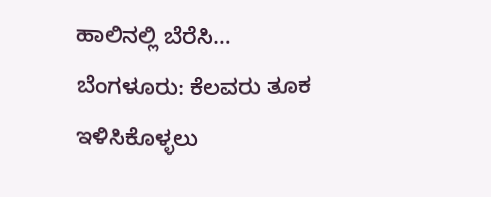ಹಾಲಿನಲ್ಲಿ ಬೆರೆಸಿ…
ಬೆಂಗಳೂರು: ಕೆಲವರು ತೂಕ ಇಳಿಸಿಕೊಳ್ಳಲು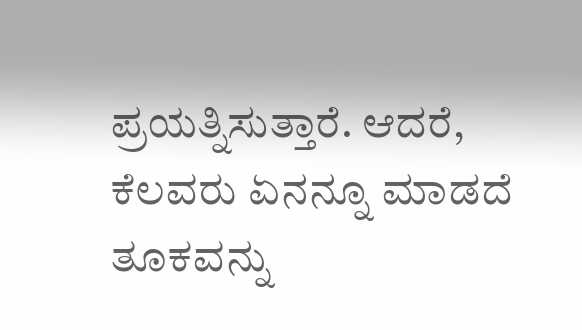ಪ್ರಯತ್ನಿಸುತ್ತಾರೆ. ಆದರೆ, ಕೆಲವರು ಏನನ್ನೂ ಮಾಡದೆ ತೂಕವನ್ನು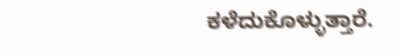ಕಳೆದುಕೊಳ್ಳುತ್ತಾರೆ.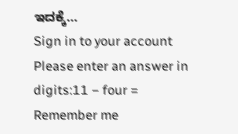ಇದಕ್ಕೆ…
Sign in to your account
Please enter an answer in digits:11 − four =
Remember me